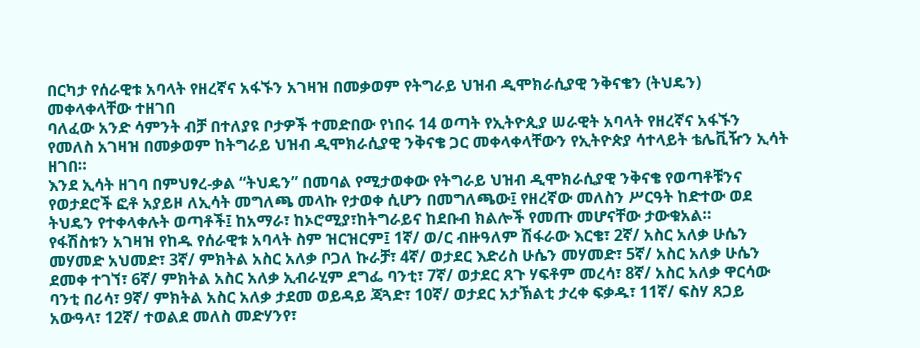በርካታ የሰራዊቱ አባላት የዘረኛና አፋኙን አገዛዝ በመቃወም የትግራይ ህዝብ ዲሞክራሲያዊ ንቅናቄን (ትህዴን) መቀላቀላቸው ተዘገበ
ባለፈው አንድ ሳምንት ብቻ በተለያዩ ቦታዎች ተመድበው የነበሩ 14 ወጣት የኢትዮጲያ ሠራዊት አባላት የዘረኛና አፋኙን የመለስ አገዛዝ በመቃወም ከትግራይ ህዝብ ዲሞክራሲያዊ ንቅናቄ ጋር መቀላቀላቸውን የኢትዮጵያ ሳተላይት ቴሌቪዥን ኢሳት ዘገበ።
እንደ ኢሳት ዘገባ በምህፃረ-ቃል “ትህዴን” በመባል የሚታወቀው የትግራይ ህዝብ ዲሞክራሲያዊ ንቅናቄ የወጣቶቹንና የወታደሮች ፎቶ አያይዞ ለኢሳት መግለጫ መላኩ የታወቀ ሲሆን በመግለጫው፤ የዘረኛው መለስን ሥርዓት ከድተው ወደ ትህዴን የተቀላቀሉት ወጣቶች፤ ከአማራ፣ ከኦሮሚያ፣ከትግራይና ከደቡብ ክልሎች የመጡ መሆናቸው ታውቁአል።
የፋሽስቱን አገዛዝ የከዱ የሰራዊቱ አባላት ስም ዝርዝርም፤ 1ኛ/ ወ/ር ብዙዓለም ሽፋራው እርቄ፣ 2ኛ/ አስር አለቃ ሁሴን መሃመድ አህመድ፣ 3ኛ/ ምክትል አስር አለቃ ቦጋለ ኩራቻ፣ 4ኛ/ ወታደር እድሪስ ሁሴን መሃመድ፣ 5ኛ/ አስር አለቃ ሁሴን ደመቀ ተገኘ፣ 6ኛ/ ምክትል አስር አለቃ ኢብራሂም ደግፌ ባንቲ፣ 7ኛ/ ወታደር ጸጉ ሃፍቶም መረሳ፣ 8ኛ/ አስር አለቃ ዋርሳው ባንቲ በሪሳ፣ 9ኛ/ ምክትል አስር አለቃ ታደመ ወይዳይ ጃጓድ፣ 10ኛ/ ወታደር አታኽልቲ ታረቀ ፍቃዱ፣ 11ኛ/ ፍስሃ ጸጋይ አውዓላ፣ 12ኛ/ ተወልደ መለስ መድሃንየ፣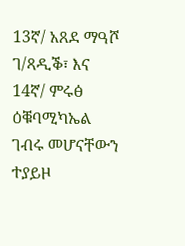13ኛ/ አጸደ ማዓሾ ገ/ጻዲቕ፣ እና 14ኛ/ ምሩፅ ዕቑባሚካኤል ገብሩ መሆናቸውን ተያይዞ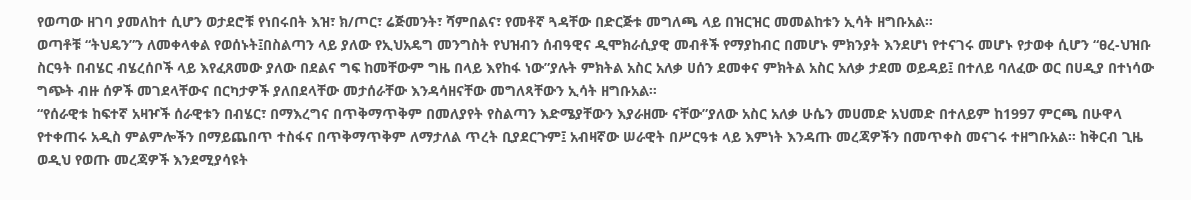የወጣው ዘገባ ያመለከተ ሲሆን ወታደሮቹ የነበሩበት እዝ፣ ክ/ጦር፣ ሬጅመንት፣ ሻምበልና፣ የመቶኛ ጓዳቸው በድርጅቱ መግለጫ ላይ በዝርዝር መመልከቱን ኢሳት ዘግቡአል።
ወጣቶቹ “ትህዴን”ን ለመቀላቀል የወሰኑት፤በስልጣን ላይ ያለው የኢህአዴግ መንግስት የህዝብን ሰብዓዊና ዲሞክራሲያዊ መብቶች የማያከብር በመሆኑ ምክንያት እንደሆነ የተናገሩ መሆኑ የታወቀ ሲሆን “ፀረ-ህዝቡ ስርዓት በብሄር ብሄረሰቦች ላይ እየፈጸመው ያለው በደልና ግፍ ከመቸውም ግዜ በላይ እየከፋ ነው”ያሉት ምክትል አስር አለቃ ሀሰን ደመቀና ምክትል አስር አለቃ ታደመ ወይዳይ፤ በተለይ ባለፈው ወር በሀዲያ በተነሳው ግጭት ብዙ ሰዎች መገደላቸውና በርካታዎች ያለበደላቸው መታሰራቸው እንዳሳዘናቸው መግለጻቸውን ኢሳት ዘግቡአል።
“የሰራዊቱ ከፍተኛ አዛዦች ሰራዊቱን በብሄር፣ በማእረግና በጥቅማጥቅም በመለያየት የስልጣን እድሜያቸውን እያራዘሙ ናቸው”ያለው አስር አለቃ ሁሴን መሀመድ አህመድ በተለይም ከ1997 ምርጫ በሁዋላ የተቀጠሩ አዲስ ምልምሎችን በማይጨበጥ ተስፋና በጥቅማጥቅም ለማታለል ጥረት ቢያደርጉም፤ አብዛኛው ሠራዊት በሥርዓቱ ላይ እምነት እንዳጡ መረጃዎችን በመጥቀስ መናገሩ ተዘግቡአል። ከቅርብ ጊዜ ወዲህ የወጡ መረጃዎች እንደሚያሳዩት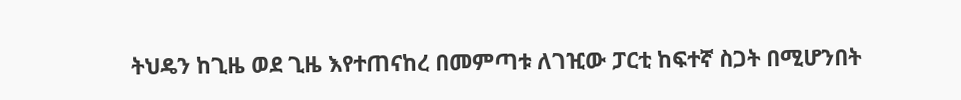ትህዴን ከጊዜ ወደ ጊዜ እየተጠናከረ በመምጣቱ ለገዢው ፓርቲ ከፍተኛ ስጋት በሚሆንበት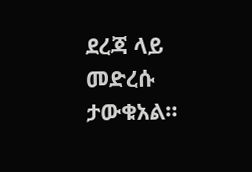ደረጃ ላይ መድረሱ ታውቁአል።